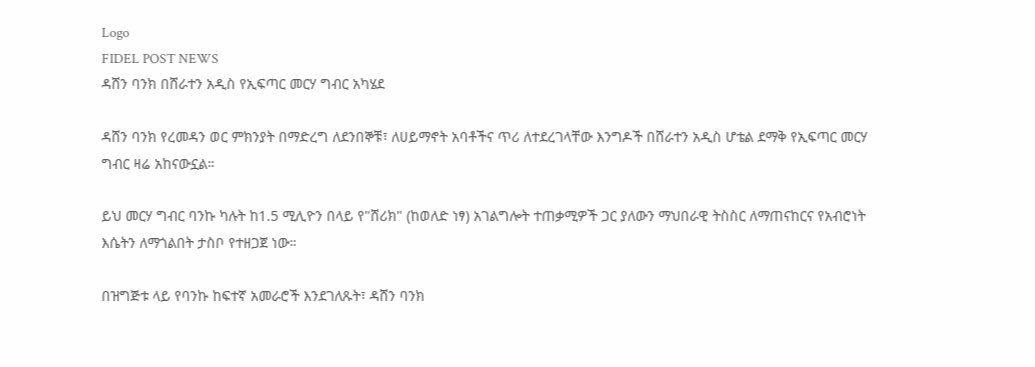Logo
FIDEL POST NEWS
ዳሸን ባንክ በሸራተን አዲስ የኢፍጣር መርሃ ግብር አካሄደ

ዳሸን ባንክ የረመዳን ወር ምክንያት በማድረግ ለደንበኞቹ፣ ለሀይማኖት አባቶችና ጥሪ ለተደረገላቸው እንግዶች በሸራተን አዲስ ሆቴል ደማቅ የኢፍጣር መርሃ ግብር ዛሬ አከናውኗል።

ይህ መርሃ ግብር ባንኩ ካሉት ከ1.5 ሚሊዮን በላይ የ"ሸሪክ" (ከወለድ ነፃ) አገልግሎት ተጠቃሚዎች ጋር ያለውን ማህበራዊ ትስስር ለማጠናከርና የአብሮነት እሴትን ለማጎልበት ታስቦ የተዘጋጀ ነው።

በዝግጅቱ ላይ የባንኩ ከፍተኛ አመራሮች እንደገለጹት፣ ዳሸን ባንክ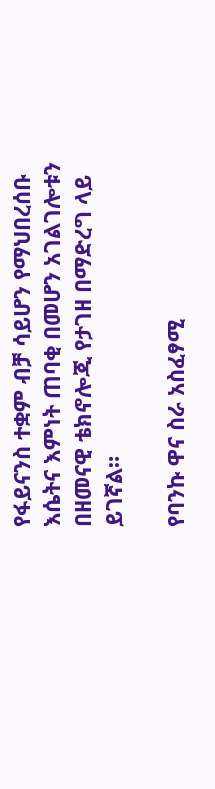የፋይናንስ ተቋም ብቻ ሳይሆን የማህበረሰቡ እሴትና እምነት ጠባቂ በመሆን አገልገሎቱን በዘመናዊ ቴክኖሎጂ የታገዘ በማድረግ ላይ ይገኛል።

የባንኩ ዋና ስራ አስፈፃሚ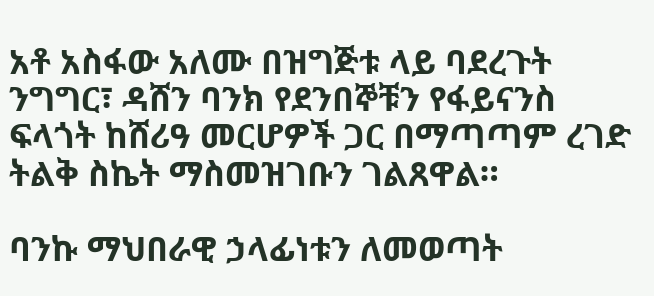አቶ አስፋው አለሙ በዝግጅቱ ላይ ባደረጉት ንግግር፣ ዳሸን ባንክ የደንበኞቹን የፋይናንስ ፍላጎት ከሸሪዓ መርሆዎች ጋር በማጣጣም ረገድ ትልቅ ስኬት ማስመዝገቡን ገልጸዋል።

ባንኩ ማህበራዊ ኃላፊነቱን ለመወጣት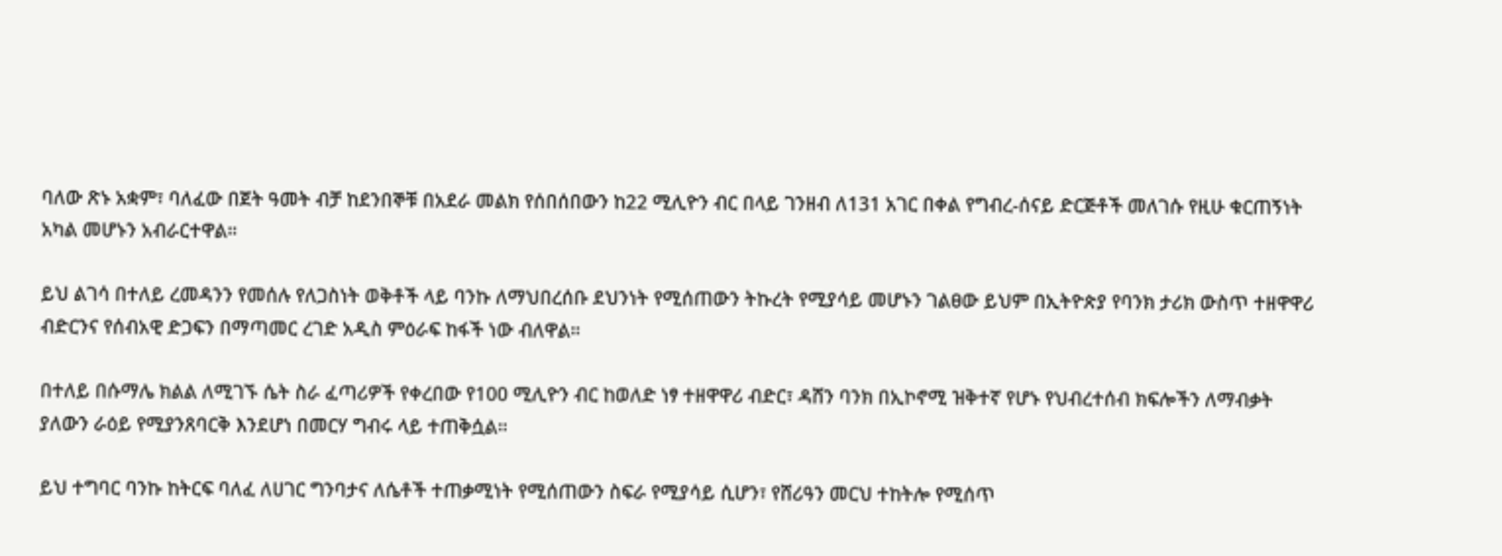ባለው ጽኑ አቋም፣ ባለፈው በጀት ዓመት ብቻ ከደንበኞቹ በአደራ መልክ የሰበሰበውን ከ22 ሚሊዮን ብር በላይ ገንዘብ ለ131 አገር በቀል የግብረ-ሰናይ ድርጅቶች መለገሱ የዚሁ ቁርጠኝነት አካል መሆኑን አብራርተዋል።

ይህ ልገሳ በተለይ ረመዳንን የመሰሉ የለጋስነት ወቅቶች ላይ ባንኩ ለማህበረሰቡ ደህንነት የሚሰጠውን ትኩረት የሚያሳይ መሆኑን ገልፀው ይህም በኢትዮጵያ የባንክ ታሪክ ውስጥ ተዘዋዋሪ ብድርንና የሰብአዊ ድጋፍን በማጣመር ረገድ አዲስ ምዕራፍ ከፋች ነው ብለዋል።

በተለይ በሱማሌ ክልል ለሚገኙ ሴት ስራ ፈጣሪዎች የቀረበው የ100 ሚሊዮን ብር ከወለድ ነፃ ተዘዋዋሪ ብድር፣ ዳሸን ባንክ በኢኮኖሚ ዝቅተኛ የሆኑ የህብረተሰብ ክፍሎችን ለማብቃት ያለውን ራዕይ የሚያንጸባርቅ እንደሆነ በመርሃ ግብሩ ላይ ተጠቅሷል።

ይህ ተግባር ባንኩ ከትርፍ ባለፈ ለሀገር ግንባታና ለሴቶች ተጠቃሚነት የሚሰጠውን ስፍራ የሚያሳይ ሲሆን፣ የሸሪዓን መርህ ተከትሎ የሚሰጥ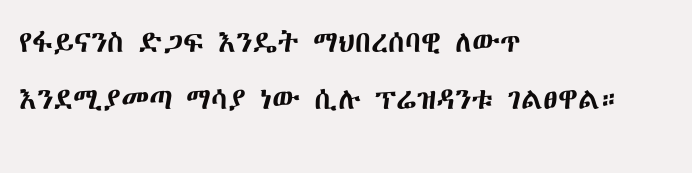የፋይናንስ ድጋፍ እንዴት ማህበረሰባዊ ለውጥ እንደሚያመጣ ማሳያ ነው ሲሉ ፕሬዝዳንቱ ገልፀዋል።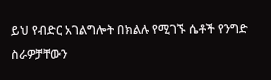ይህ የብድር አገልግሎት በክልሉ የሚገኙ ሴቶች የንግድ ስራዎቻቸውን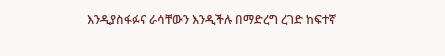እንዲያስፋፉና ራሳቸውን እንዲችሉ በማድረግ ረገድ ከፍተኛ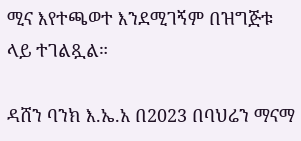ሚና እየተጫወተ እንደሚገኝም በዝግጅቱ ላይ ተገልጿል።

ዳሸን ባንክ እ.ኤ.አ በ2023 በባህሬን ማናማ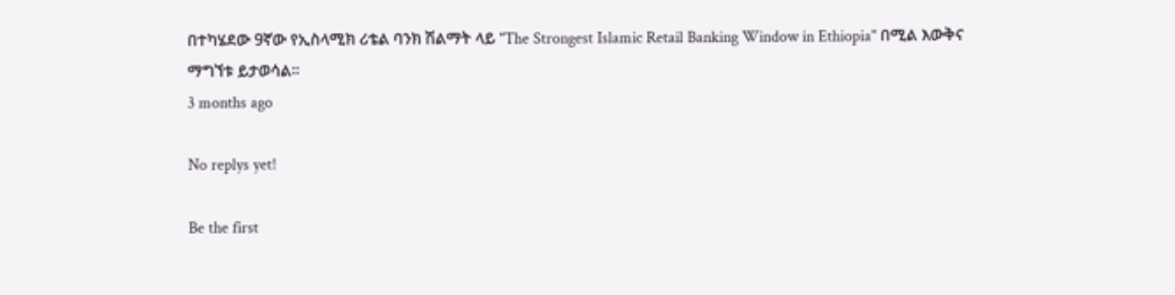በተካሄደው 9ኛው የኢስላሚክ ሪቴል ባንክ ሽልማት ላይ "The Strongest Islamic Retail Banking Window in Ethiopia" በሚል እውቅና ማግኘቱ ይታወሳል።
3 months ago

No replys yet!

Be the first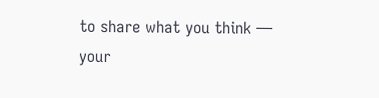to share what you think — your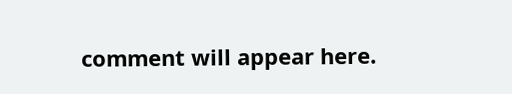comment will appear here.